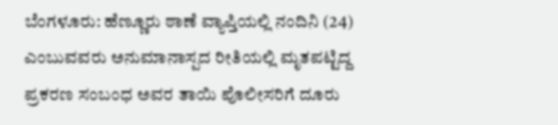ಬೆಂಗಳೂರು: ಹೆಣ್ಣೂರು ಠಾಣೆ ವ್ಯಾಪ್ತಿಯಲ್ಲಿ ನಂದಿನಿ (24) ಎಂಬುವವರು ಅನುಮಾನಾಸ್ಪದ ರೀತಿಯಲ್ಲಿ ಮೃತಪಟ್ಟಿದ್ದ ಪ್ರಕರಣ ಸಂಬಂಧ ಅವರ ತಾಯಿ ಪೊಲೀಸರಿಗೆ ದೂರು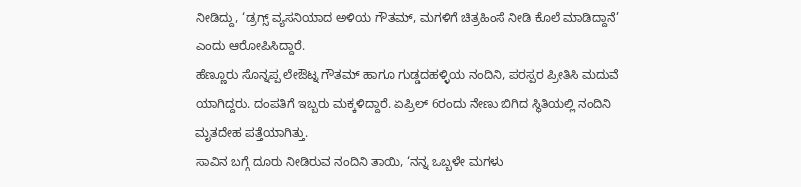ನೀಡಿದ್ದು, ‘ಡ್ರಗ್ಸ್ ವ್ಯಸನಿಯಾದ ಅಳಿಯ ಗೌತಮ್, ಮಗಳಿಗೆ ಚಿತ್ರಹಿಂಸೆ ನೀಡಿ ಕೊಲೆ ಮಾಡಿದ್ದಾನೆ’ ಎಂದು ಆರೋಪಿಸಿದ್ದಾರೆ.
ಹೆಣ್ಣೂರು ಸೊನ್ನಪ್ಪ ಲೇಔಟ್ನ ಗೌತಮ್ ಹಾಗೂ ಗುಡ್ಡದಹಳ್ಳಿಯ ನಂದಿನಿ, ಪರಸ್ಪರ ಪ್ರೀತಿಸಿ ಮದುವೆ ಯಾಗಿದ್ದರು. ದಂಪತಿಗೆ ಇಬ್ಬರು ಮಕ್ಕಳಿದ್ದಾರೆ. ಏಪ್ರಿಲ್ 6ರಂದು ನೇಣು ಬಿಗಿದ ಸ್ಥಿತಿಯಲ್ಲಿ ನಂದಿನಿ ಮೃತದೇಹ ಪತ್ತೆಯಾಗಿತ್ತು.
ಸಾವಿನ ಬಗ್ಗೆ ದೂರು ನೀಡಿರುವ ನಂದಿನಿ ತಾಯಿ, ‘ನನ್ನ ಒಬ್ಬಳೇ ಮಗಳು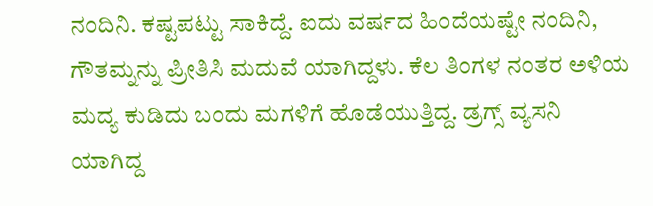ನಂದಿನಿ. ಕಷ್ಟಪಟ್ಟು ಸಾಕಿದ್ದೆ. ಐದು ವರ್ಷದ ಹಿಂದೆಯಷ್ಟೇ ನಂದಿನಿ, ಗೌತಮ್ನನ್ನು ಪ್ರೀತಿಸಿ ಮದುವೆ ಯಾಗಿದ್ದಳು. ಕೆಲ ತಿಂಗಳ ನಂತರ ಅಳಿಯ ಮದ್ಯ ಕುಡಿದು ಬಂದು ಮಗಳಿಗೆ ಹೊಡೆಯುತ್ತಿದ್ದ. ಡ್ರಗ್ಸ್ ವ್ಯಸನಿ ಯಾಗಿದ್ದ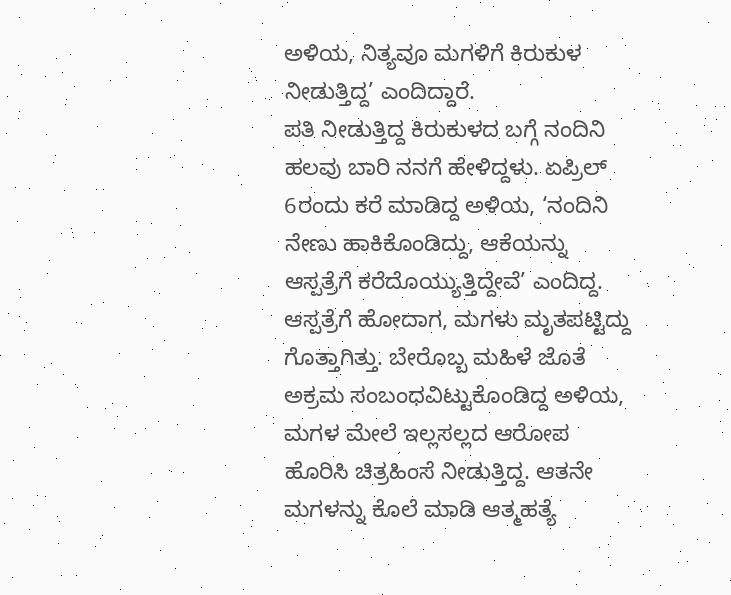ಅಳಿಯ, ನಿತ್ಯವೂ ಮಗಳಿಗೆ ಕಿರುಕುಳ ನೀಡುತ್ತಿದ್ದ’ ಎಂದಿದ್ದಾರೆ.
ಪತಿ ನೀಡುತ್ತಿದ್ದ ಕಿರುಕುಳದ ಬಗ್ಗೆ ನಂದಿನಿ ಹಲವು ಬಾರಿ ನನಗೆ ಹೇಳಿದ್ದಳು. ಏಪ್ರಿಲ್ 6ರಂದು ಕರೆ ಮಾಡಿದ್ದ ಅಳಿಯ, ‘ನಂದಿನಿ ನೇಣು ಹಾಕಿಕೊಂಡಿದ್ದು, ಆಕೆಯನ್ನು ಆಸ್ಪತ್ರೆಗೆ ಕರೆದೊಯ್ಯುತ್ತಿದ್ದೇವೆ’ ಎಂದಿದ್ದ. ಆಸ್ಪತ್ರೆಗೆ ಹೋದಾಗ, ಮಗಳು ಮೃತಪಟ್ಟಿದ್ದು ಗೊತ್ತಾಗಿತ್ತು. ಬೇರೊಬ್ಬ ಮಹಿಳೆ ಜೊತೆ ಅಕ್ರಮ ಸಂಬಂಧವಿಟ್ಟುಕೊಂಡಿದ್ದ ಅಳಿಯ, ಮಗಳ ಮೇಲೆ ಇಲ್ಲಸಲ್ಲದ ಆರೋಪ ಹೊರಿಸಿ ಚಿತ್ರಹಿಂಸೆ ನೀಡುತ್ತಿದ್ದ. ಆತನೇ ಮಗಳನ್ನು ಕೊಲೆ ಮಾಡಿ ಆತ್ಮಹತ್ಯೆ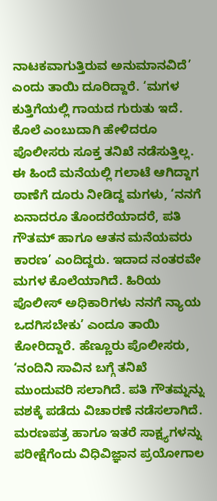ನಾಟಕವಾಗುತ್ತಿರುವ ಅನುಮಾನವಿದೆ’ ಎಂದು ತಾಯಿ ದೂರಿದ್ದಾರೆ. ‘ಮಗಳ ಕುತ್ತಿಗೆಯಲ್ಲಿ ಗಾಯದ ಗುರುತು ಇದೆ. ಕೊಲೆ ಎಂಬುದಾಗಿ ಹೇಳಿದರೂ ಪೊಲೀಸರು ಸೂಕ್ತ ತನಿಖೆ ನಡೆಸುತ್ತಿಲ್ಲ. ಈ ಹಿಂದೆ ಮನೆಯಲ್ಲಿ ಗಲಾಟೆ ಆಗಿದ್ದಾಗ ಠಾಣೆಗೆ ದೂರು ನೀಡಿದ್ದ ಮಗಳು, ‘ನನಗೆ ಏನಾದರೂ ತೊಂದರೆಯಾದರೆ, ಪತಿ ಗೌತಮ್ ಹಾಗೂ ಆತನ ಮನೆಯವರು ಕಾರಣ’ ಎಂದಿದ್ದರು. ಇದಾದ ನಂತರವೇ ಮಗಳ ಕೊಲೆಯಾಗಿದೆ. ಹಿರಿಯ ಪೊಲೀಸ್ ಅಧಿಕಾರಿಗಳು ನನಗೆ ನ್ಯಾಯ ಒದಗಿಸಬೇಕು’ ಎಂದೂ ತಾಯಿ ಕೋರಿದ್ದಾರೆ. ಹೆಣ್ಣೂರು ಪೊಲೀಸರು, ‘ನಂದಿನಿ ಸಾವಿನ ಬಗ್ಗೆ ತನಿಖೆ ಮುಂದುವರಿ ಸಲಾಗಿದೆ. ಪತಿ ಗೌತಮ್ನನ್ನು ವಶಕ್ಕೆ ಪಡೆದು ವಿಚಾರಣೆ ನಡೆಸಲಾಗಿದೆ. ಮರಣಪತ್ರ ಹಾಗೂ ಇತರೆ ಸಾಕ್ಷ್ಯಗಳನ್ನು ಪರೀಕ್ಷೆಗೆಂದು ವಿಧಿವಿಜ್ಞಾನ ಪ್ರಯೋಗಾಲ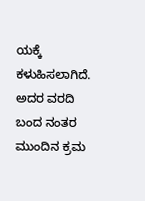ಯಕ್ಕೆ ಕಳುಹಿಸಲಾಗಿದೆ. ಅದರ ವರದಿ ಬಂದ ನಂತರ ಮುಂದಿನ ಕ್ರಮ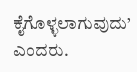ಕೈಗೊಳ್ಳಲಾಗುವುದು’ ಎಂದರು.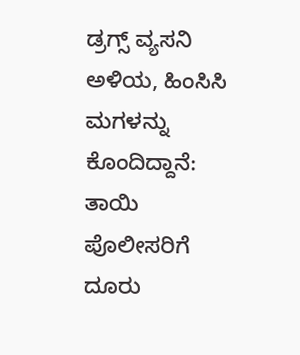ಡ್ರಗ್ಸ್ ವ್ಯಸನಿ ಅಳಿಯ, ಹಿಂಸಿಸಿ ಮಗಳನ್ನು ಕೊಂದಿದ್ದಾನೆ: ತಾಯಿ ಪೊಲೀಸರಿಗೆ ದೂರು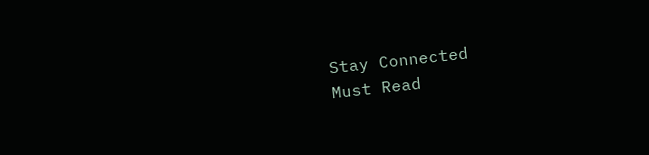Stay Connected
Must Read